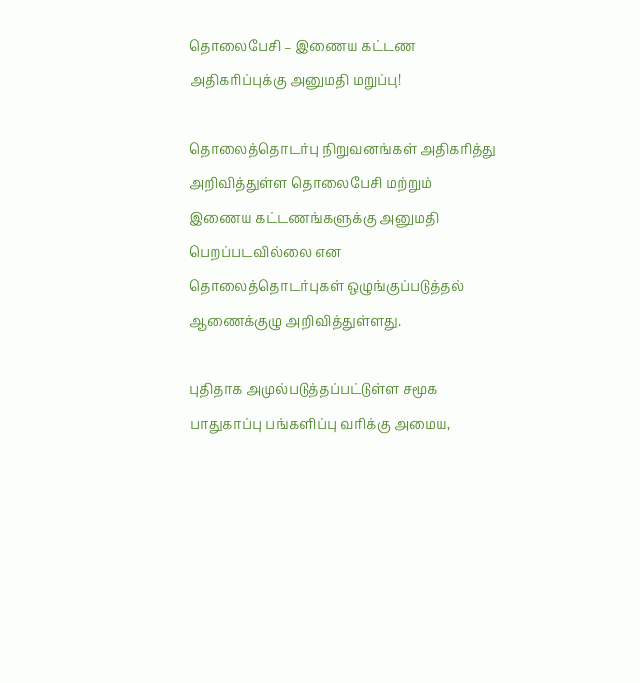தொலைபேசி – இணைய கட்டண அதிகரிப்புக்கு அனுமதி மறுப்பு!

தொலைத்தொடர்பு நிறுவனங்கள் அதிகரித்து அறிவித்துள்ள தொலைபேசி மற்றும் இணைய கட்டணங்களுக்கு அனுமதி பெறப்படவில்லை என தொலைத்தொடர்புகள் ஒழுங்குப்படுத்தல் ஆணைக்குழு அறிவித்துள்ளது.

புதிதாக அமுல்படுத்தப்பட்டுள்ள சமூக பாதுகாப்பு பங்களிப்பு வரிக்கு அமைய,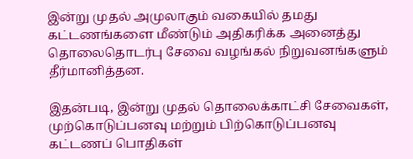இன்று முதல் அமுலாகும் வகையில் தமது கட்டணங்களை மீண்டும் அதிகரிக்க அனைத்து தொலைதொடர்பு சேவை வழங்கல் நிறுவனங்களும் தீர்மானித்தன.

இதன்படி, இன்று முதல் தொலைக்காட்சி சேவைகள், முற்கொடுப்பனவு மற்றும் பிற்கொடுப்பனவு கட்டணப் பொதிகள்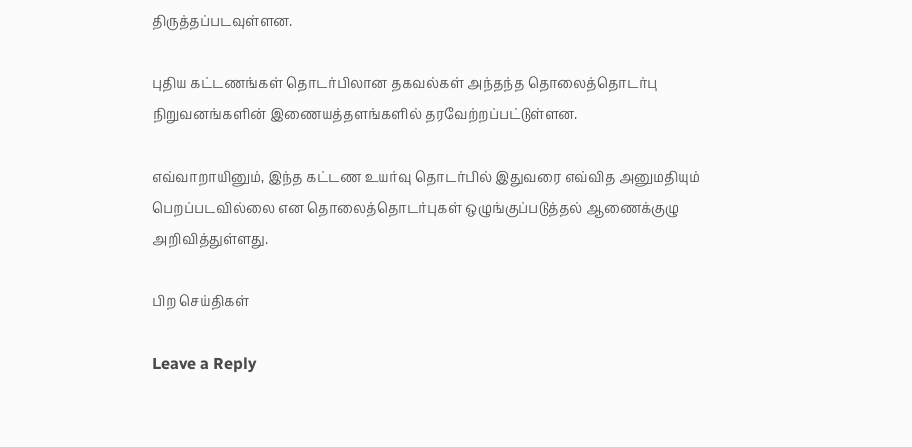திருத்தப்படவுள்ளன.

புதிய கட்டணங்கள் தொடர்பிலான தகவல்கள் அந்தந்த தொலைத்தொடர்பு நிறுவனங்களின் இணையத்தளங்களில் தரவேற்றப்பட்டுள்ளன.

எவ்வாறாயினும், இந்த கட்டண உயர்வு தொடர்பில் இதுவரை எவ்வித அனுமதியும் பெறப்படவில்லை என தொலைத்தொடர்புகள் ஒழுங்குப்படுத்தல் ஆணைக்குழு அறிவித்துள்ளது.

பிற செய்திகள்

Leave a Reply